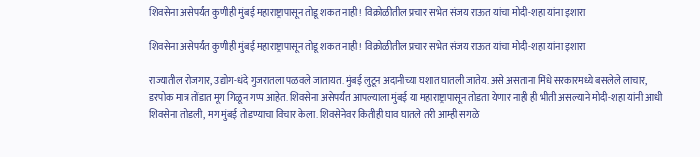शिवसेना असेपर्यंत कुणीही मुंबई महाराष्ट्रापासून तोडू शकत नाही! विक्रोळीतील प्रचार सभेत संजय राऊत यांचा मोदी-शहा यांना इशारा

शिवसेना असेपर्यंत कुणीही मुंबई महाराष्ट्रापासून तोडू शकत नाही! विक्रोळीतील प्रचार सभेत संजय राऊत यांचा मोदी-शहा यांना इशारा

राज्यातील रोजगार, उद्योग-धंदे गुजरातला पळवले जातायत. मुंबई लुटून अदानीच्या घशात घातली जातेय. असे असताना मिंधे सरकारमध्ये बसलेले लाचार, डरपोक मात्र तोंडात मूग गिळून गप्प आहेत. शिवसेना असेपर्यंत आपल्याला मुंबई या महाराष्ट्रापासून तोडता येणार नाही ही भीती असल्याने मोदी-शहा यांनी आधी शिवसेना तोडली, मग मुंबई तोडण्याचा विचार केला. शिवसेनेवर कितीही घाव घातले तरी आम्ही सगळे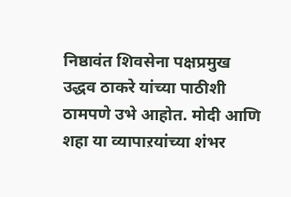निष्ठावंत शिवसेना पक्षप्रमुख उद्धव ठाकरे यांच्या पाठीशी ठामपणे उभे आहोत. मोदी आणि शहा या व्यापाऱयांच्या शंभर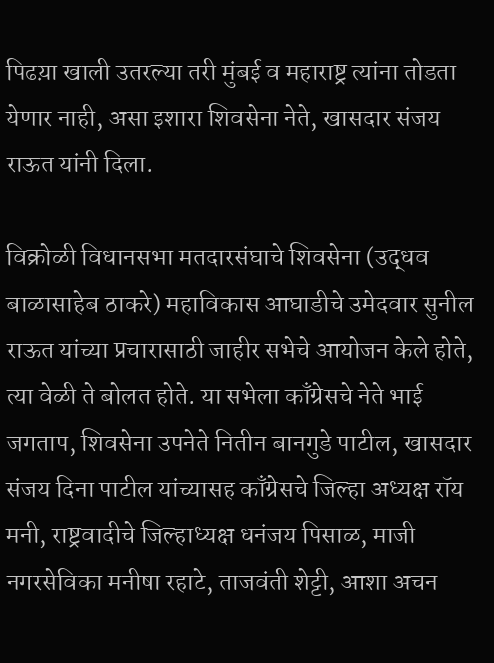पिढय़ा खाली उतरल्या तरी मुंबई व महाराष्ट्र त्यांना तोडता येणार नाही, असा इशारा शिवसेना नेते, खासदार संजय राऊत यांनी दिला.

विक्रोळी विधानसभा मतदारसंघाचे शिवसेना (उद्धव बाळासाहेब ठाकरे) महाविकास आघाडीचे उमेदवार सुनील राऊत यांच्या प्रचारासाठी जाहीर सभेचे आयोजन केले होते, त्या वेळी ते बोलत होते. या सभेला काँग्रेसचे नेते भाई जगताप, शिवसेना उपनेते नितीन बानगुडे पाटील, खासदार संजय दिना पाटील यांच्यासह काँग्रेसचे जिल्हा अध्यक्ष रॉय मनी, राष्ट्रवादीचे जिल्हाध्यक्ष धनंजय पिसाळ, माजी नगरसेविका मनीषा रहाटे, ताजवंती शेट्टी, आशा अचन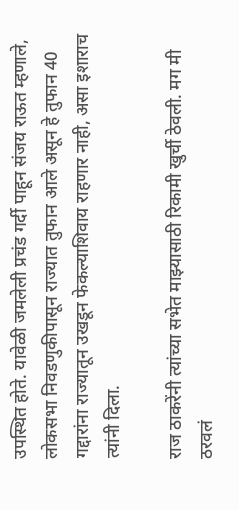उपस्थित होते. यावेळी जमलेली प्रचंड गर्दी पाहून संजय राऊत म्हणाले, लोकसभा निवडणुकीपासून राज्यात तुफान आले असून हे तुफान 40 गद्दारांना राज्यातून उखडून फेकल्याशिवाय राहणार नाही, असा इशाराच त्यांनी दिला.

राज ठाकरेंनी त्यांच्या सभेत माझ्यासाठी रिकामी खुर्ची ठेवली. मग मी ठरवलं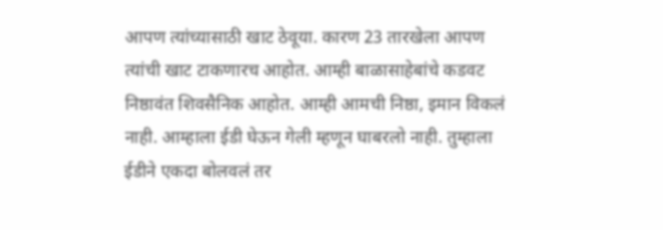आपण त्यांच्यासाठी खाट ठेवूया. कारण 23 तारखेला आपण त्यांची खाट टाकणारच आहोत. आम्ही बाळासाहेबांचे कडवट निष्ठावंत शिवसैनिक आहोत. आम्ही आमची निष्ठा, इमान विकलं नाही. आम्हाला ईडी घेऊन गेली म्हणून घाबरलो नाही. तुम्हाला ईडीने एकदा बोलवलं तर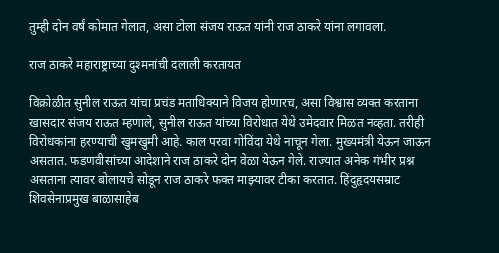तुम्ही दोन वर्षं कोमात गेलात, असा टोला संजय राऊत यांनी राज ठाकरे यांना लगावला.

राज ठाकरे महाराष्ट्राच्या दुश्मनांची दलाली करतायत

विक्रोळीत सुनील राऊत यांचा प्रचंड मताधिक्याने विजय होणारच, असा विश्वास व्यक्त करताना खासदार संजय राऊत म्हणाले, सुनील राऊत यांच्या विरोधात येथे उमेदवार मिळत नव्हता. तरीही विरोधकांना हरण्याची खुमखुमी आहे. काल परवा गोविंदा येथे नाचून गेला. मुख्यमंत्री येऊन जाऊन असतात. फडणवीसांच्या आदेशाने राज ठाकरे दोन वेळा येऊन गेले. राज्यात अनेक गंभीर प्रश्न असताना त्यावर बोलायचे सोडून राज ठाकरे फक्त माझ्यावर टीका करतात. हिंदुहृदयसम्राट शिवसेनाप्रमुख बाळासाहेब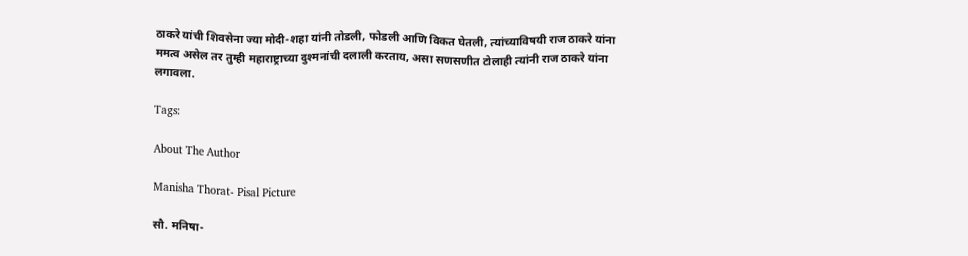ठाकरे यांची शिवसेना ज्या मोदी-शहा यांनी तोडली, फोडली आणि विकत घेतली, त्यांच्याविषयी राज ठाकरे यांना ममत्व असेल तर तुम्ही महाराष्ट्राच्या दुश्मनांची दलाली करताय, असा सणसणीत टोलाही त्यांनी राज ठाकरे यांना लगावला.

Tags:

About The Author

Manisha Thorat- Pisal Picture

सौ. मनिषा-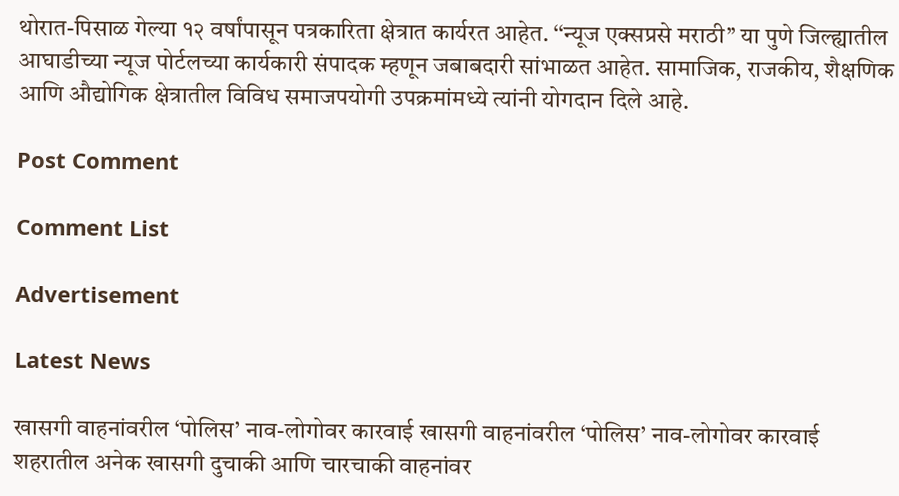थोरात-पिसाळ गेल्या १२ वर्षांपासून पत्रकारिता क्षेत्रात कार्यरत आहेत. ‘‘न्यूज एक्सप्रसे मराठी’’ या पुणे जिल्ह्यातील आघाडीच्या न्यूज पोर्टलच्या कार्यकारी संपादक म्हणून जबाबदारी सांभाळत आहेत. सामाजिक, राजकीय, शैक्षणिक आणि औद्योगिक क्षेत्रातील विविध समाजपयोगी उपक्रमांमध्ये त्यांनी योगदान दिले आहे.

Post Comment

Comment List

Advertisement

Latest News

खासगी वाहनांवरील ‘पोलिस’ नाव-लोगोवर कारवाई खासगी वाहनांवरील ‘पोलिस’ नाव-लोगोवर कारवाई
शहरातील अनेक खासगी दुचाकी आणि चारचाकी वाहनांवर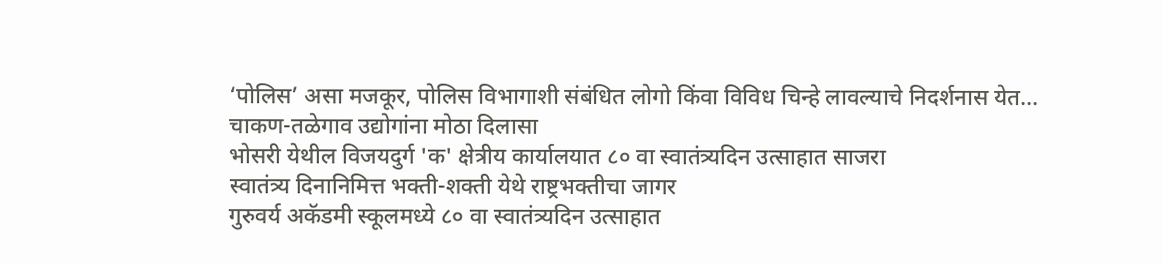‘पोलिस’ असा मजकूर, पोलिस विभागाशी संबंधित लोगो किंवा विविध चिन्हे लावल्याचे निदर्शनास येत...
चाकण-तळेगाव उद्योगांना मोठा दिलासा
भोसरी येथील विजयदुर्ग 'क' क्षेत्रीय कार्यालयात ८० वा स्वातंत्र्यदिन उत्साहात साजरा
स्वातंत्र्य दिनानिमित्त भक्ती-शक्ती येथे राष्ट्रभक्तीचा जागर
गुरुवर्य अकॅडमी स्कूलमध्ये ८० वा स्वातंत्र्यदिन उत्साहात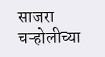साजरा
चऱ्होलीच्या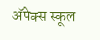अ‍ॅपेक्स स्कूल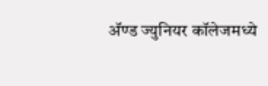अ‍ॅण्ड ज्युनियर कॉलेजमध्ये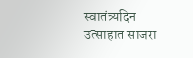स्वातंत्र्यदिन उत्साहात साजरा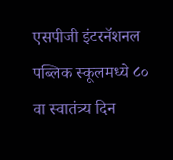एसपीजी इंटरनॅशनल पब्लिक स्कूलमध्ये ८० वा स्वातंत्र्य दिन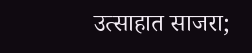उत्साहात साजरा;